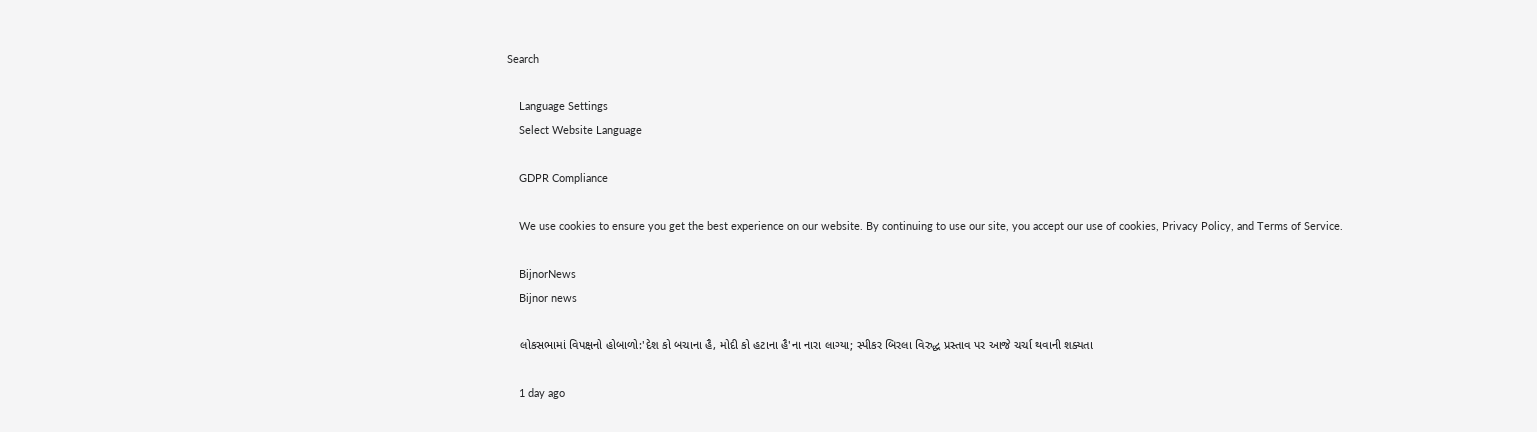Search

    Language Settings
    Select Website Language

    GDPR Compliance

    We use cookies to ensure you get the best experience on our website. By continuing to use our site, you accept our use of cookies, Privacy Policy, and Terms of Service.

    BijnorNews
    Bijnor news

    લોકસભામાં વિપક્ષનો હોબાળો:'દેશ કો બચાના હૈ, મોદી કો હટાના હૈ'ના નારા લાગ્યા; સ્પીકર બિરલા વિરુદ્ધ પ્રસ્તાવ પર આજે ચર્ચા થવાની શક્યતા

    1 day ago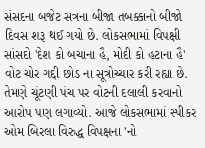સંસદના બજેટ સત્રના બીજા તબક્કાનો બીજો દિવસ શરૂ થઈ ગયો છે. લોકસભામાં વિપક્ષી સાંસદો 'દેશ કો બચાના હૈ, મોદી કો હટાના હૈ' વોટ ચોર ગદ્દી છોડ ના સૂત્રોચ્ચાર કરી રહ્યા છે. તેમણે ચૂંટણી પંચ પર વોટની દલાલી કરવાનો આરોપ પણ લગાવ્યો. આજે લોકસભામાં સ્પીકર ઓમ બિરલા વિરુદ્ધ વિપક્ષના 'નો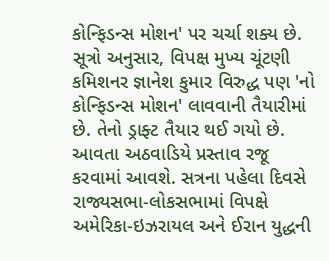કોન્ફિડન્સ મોશન' પર ચર્ચા શક્ય છે. સૂત્રો અનુસાર, વિપક્ષ મુખ્ય ચૂંટણી કમિશનર જ્ઞાનેશ કુમાર વિરુદ્ધ પણ 'નો કોન્ફિડન્સ મોશન' લાવવાની તૈયારીમાં છે. તેનો ડ્રાફ્ટ તૈયાર થઈ ગયો છે. આવતા અઠવાડિયે પ્રસ્તાવ રજૂ કરવામાં આવશે. સત્રના પહેલા દિવસે રાજ્યસભા-લોકસભામાં વિપક્ષે અમેરિકા-ઇઝરાયલ અને ઈરાન યુદ્ધની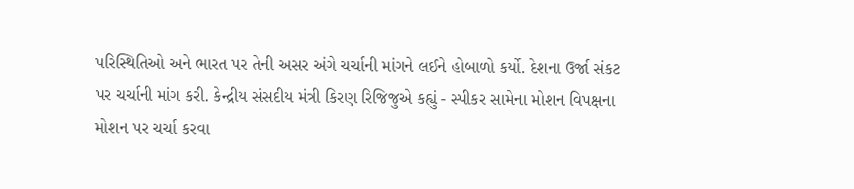પરિસ્થિતિઓ અને ભારત પર તેની અસર અંગે ચર્ચાની માંગને લઈને હોબાળો કર્યો. દેશના ઉર્જા સંકટ પર ચર્ચાની માંગ કરી. કેન્દ્રીય સંસદીય મંત્રી કિરણ રિજિજુએ કહ્યું - સ્પીકર સામેના મોશન વિપક્ષના મોશન પર ચર્ચા કરવા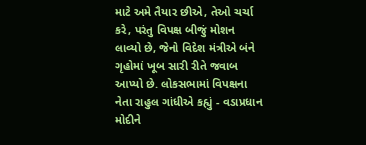માટે અમે તૈયાર છીએ, તેઓ ચર્ચા કરે, પરંતુ વિપક્ષ બીજું મોશન લાવ્યો છે, જેનો વિદેશ મંત્રીએ બંને ગૃહોમાં ખૂબ સારી રીતે જવાબ આપ્યો છે. લોકસભામાં વિપક્ષના નેતા રાહુલ ગાંધીએ કહ્યું - વડાપ્રધાન મોદીને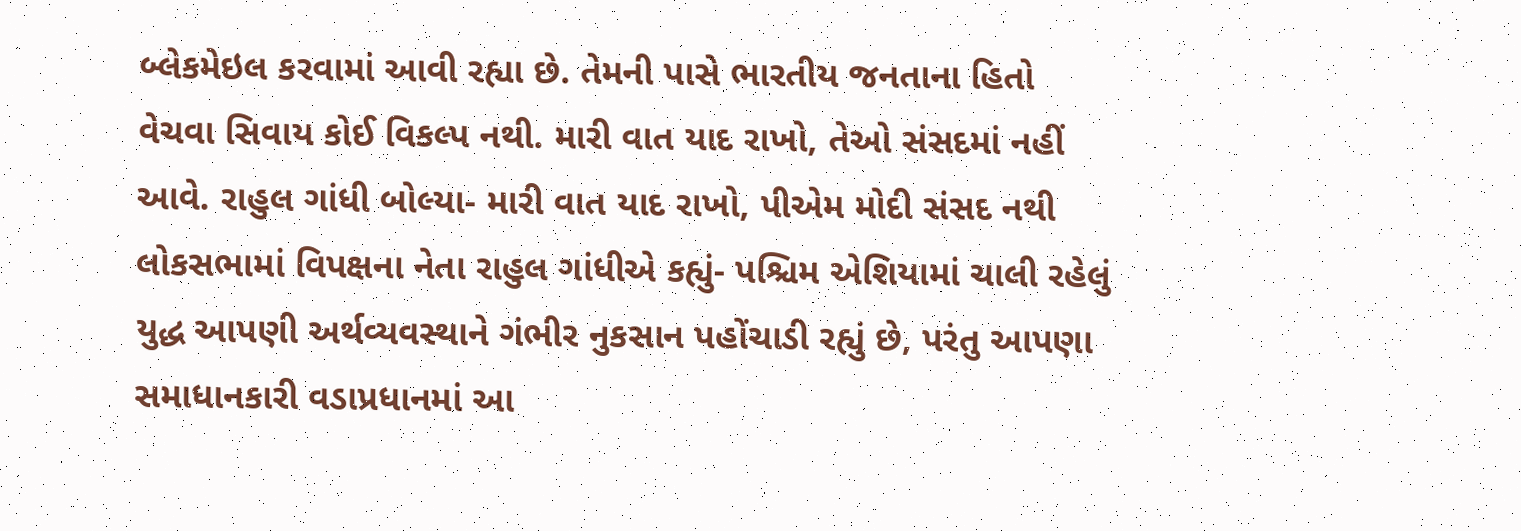બ્લેકમેઇલ કરવામાં આવી રહ્યા છે. તેમની પાસે ભારતીય જનતાના હિતો વેચવા સિવાય કોઈ વિકલ્પ નથી. મારી વાત યાદ રાખો, તેઓ સંસદમાં નહીં આવે. રાહુલ ગાંધી બોલ્યા- મારી વાત યાદ રાખો, પીએમ મોદી સંસદ નથી લોકસભામાં વિપક્ષના નેતા રાહુલ ગાંધીએ કહ્યું- પશ્ચિમ એશિયામાં ચાલી રહેલું યુદ્ધ આપણી અર્થવ્યવસ્થાને ગંભીર નુકસાન પહોંચાડી રહ્યું છે, પરંતુ આપણા સમાધાનકારી વડાપ્રધાનમાં આ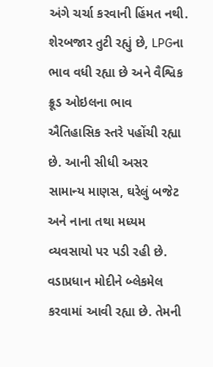અંગે ચર્ચા કરવાની હિંમત નથી. શેરબજાર તુટી રહ્યું છે, LPGના ભાવ વધી રહ્યા છે અને વૈશ્વિક ક્રૂડ ઓઇલના ભાવ ઐતિહાસિક સ્તરે પહોંચી રહ્યા છે. આની સીધી અસર સામાન્ય માણસ, ઘરેલું બજેટ અને નાના તથા મધ્યમ વ્યવસાયો પર પડી રહી છે. વડાપ્રધાન મોદીને બ્લેકમેલ કરવામાં આવી રહ્યા છે. તેમની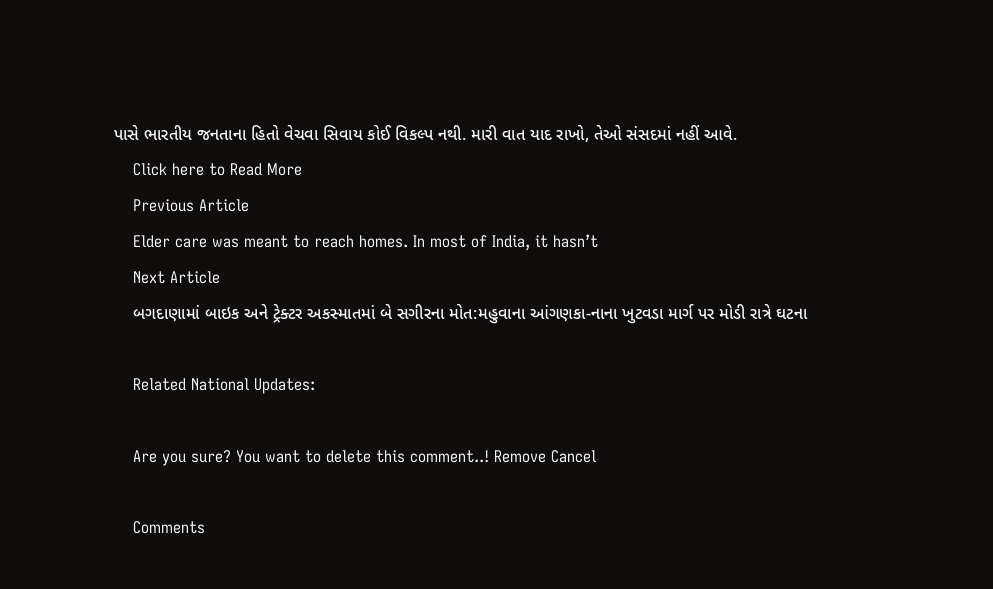પાસે ભારતીય જનતાના હિતો વેચવા સિવાય કોઈ વિકલ્પ નથી. મારી વાત યાદ રાખો, તેઓ સંસદમાં નહીં આવે.
    Click here to Read More
    Previous Article
    Elder care was meant to reach homes. In most of India, it hasn’t
    Next Article
    બગદાણામાં બાઇક અને ટ્રેક્ટર અકસ્માતમાં બે સગીરના મોત:મહુવાના આંગણકા-નાના ખુટવડા માર્ગ પર મોડી રાત્રે ઘટના

    Related National Updates:

    Are you sure? You want to delete this comment..! Remove Cancel

    Comments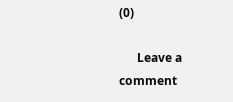(0)

      Leave a comment